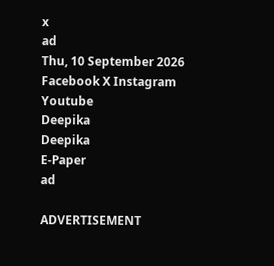x
ad
Thu, 10 September 2026
Facebook X Instagram Youtube
Deepika
Deepika
E-Paper
ad

ADVERTISEMENT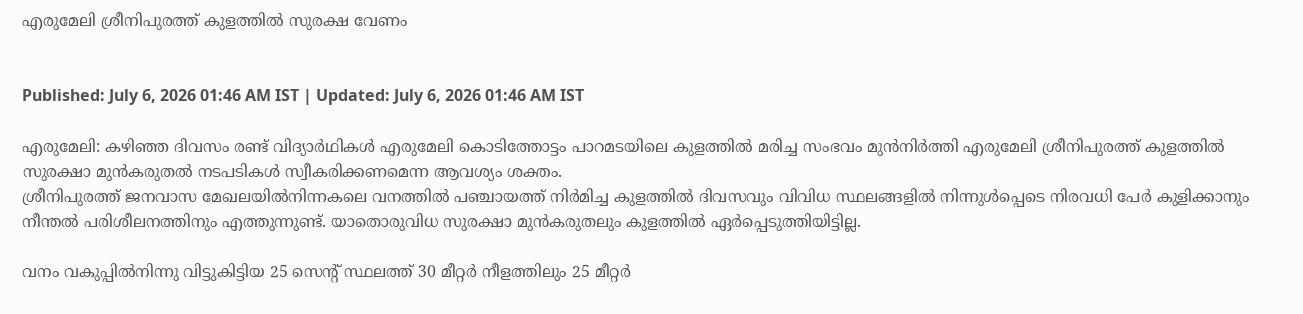എരുമേലി ശ്രീനിപുരത്ത് കുളത്തിൽ സുരക്ഷ വേണം


Published: July 6, 2026 01:46 AM IST | Updated: July 6, 2026 01:46 AM IST

എരുമേലി: കഴിഞ്ഞ ദിവസം രണ്ട് വിദ്യാർഥികൾ എരുമേലി കൊടിത്തോട്ടം പാറമടയിലെ കുളത്തിൽ മരിച്ച സംഭവം മുൻനിർത്തി എരുമേലി ശ്രീനിപുരത്ത് കുളത്തിൽ സുരക്ഷാ മുൻകരുതൽ നടപടികൾ സ്വീകരിക്കണമെന്ന ആവശ്യം ശക്തം.
ശ്രീനിപുരത്ത് ജനവാസ മേഖലയിൽനിന്നകലെ വനത്തിൽ പഞ്ചായത്ത്‌ നിർമിച്ച കുളത്തിൽ ദിവസവും വിവിധ സ്ഥലങ്ങളിൽ നിന്നുൾപ്പെടെ നിരവധി പേർ കുളിക്കാനും നീന്തൽ പരിശീലനത്തിനും എത്തുന്നുണ്ട്. യാതൊരുവിധ സുരക്ഷാ മുൻകരുതലും കുളത്തിൽ ഏർപ്പെടുത്തിയിട്ടില്ല.

വനം വകുപ്പിൽനിന്നു വിട്ടുകിട്ടിയ 25 സെന്‍റ് സ്ഥലത്ത് 30 മീറ്റര്‍ നീളത്തിലും 25 മീറ്റര്‍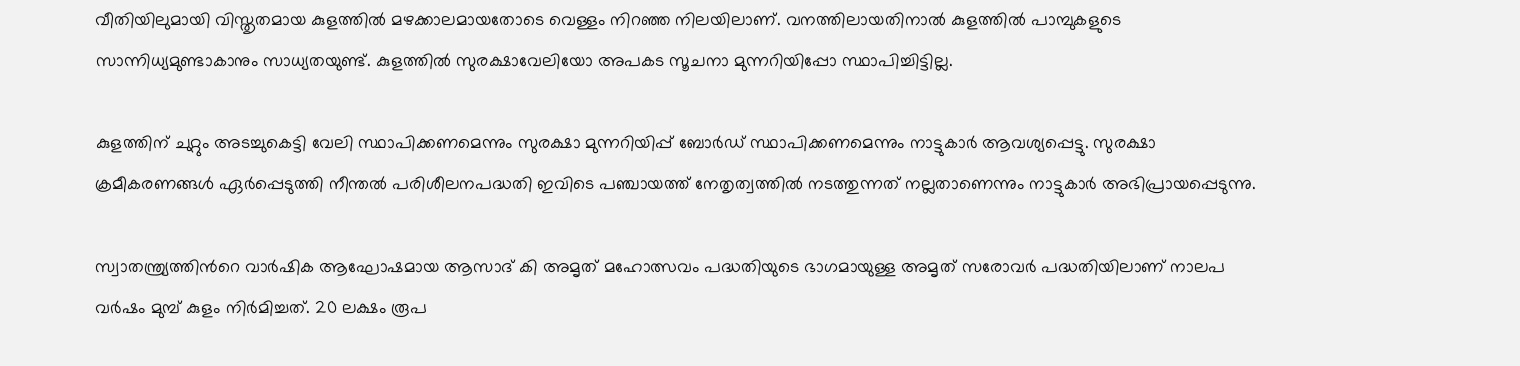വീതിയിലുമായി വിസ്തൃതമായ കുളത്തിൽ മഴക്കാലമായതോടെ വെള്ളം നിറഞ്ഞ നിലയിലാണ്. വനത്തിലായതിനാൽ കുളത്തിൽ പാമ്പുകളുടെ സാന്നിധ്യമുണ്ടാകാനും സാധ്യതയുണ്ട്. കുളത്തിൽ സുരക്ഷാവേലിയോ അപകട സൂചനാ മുന്നറിയിപ്പോ സ്ഥാപിച്ചിട്ടില്ല.

കുളത്തിന് ചുറ്റും അടച്ചുകെട്ടി വേലി സ്ഥാപിക്കണമെന്നും സുരക്ഷാ മുന്നറിയിപ്പ് ബോർഡ് സ്ഥാപിക്കണമെന്നും നാട്ടുകാർ ആവശ്യപ്പെട്ടു. സുരക്ഷാ ക്രമീകരണങ്ങൾ ഏർപ്പെടുത്തി നീന്തൽ പരിശീലനപദ്ധതി ഇവിടെ പഞ്ചായത്ത്‌ നേതൃത്വത്തിൽ നടത്തുന്നത് നല്ലതാണെന്നും നാട്ടുകാർ അഭിപ്രായപ്പെടുന്നു.

സ്വാതന്ത്ര്യത്തിന്‍റെ വാർഷിക ആഘോഷമായ ആസാദ് കി അമൃത് മഹോത്സവം പദ്ധതിയുടെ ഭാഗമായുള്ള അമൃത് സരോവർ പദ്ധതിയിലാണ് നാലപ വർഷം മുമ്പ് കുളം നിർമിച്ചത്. 20 ലക്ഷം രൂപ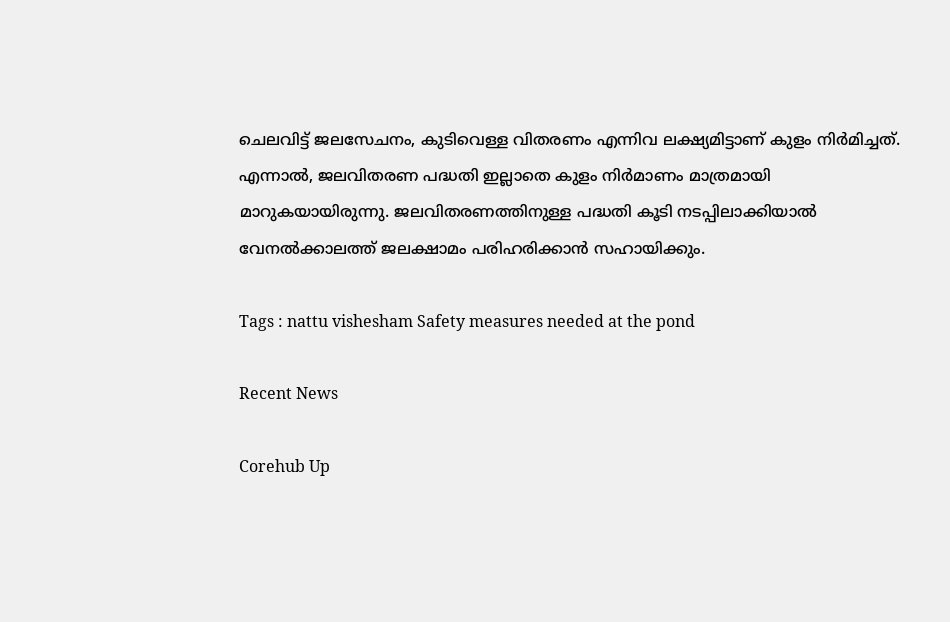ചെലവിട്ട് ജലസേചനം, കുടിവെള്ള വിതരണം എന്നിവ ലക്ഷ്യമിട്ടാണ് കുളം നിർമിച്ചത്. എന്നാൽ, ജലവിതരണ പദ്ധതി ഇല്ലാതെ കുളം നിർമാണം മാത്രമായി മാറുകയായിരുന്നു. ജലവിതരണത്തിനുള്ള പദ്ധതി കൂടി നടപ്പിലാക്കിയാൽ വേനൽക്കാലത്ത് ജലക്ഷാമം പരിഹരിക്കാൻ സഹായിക്കും.

Tags : nattu vishesham Safety measures needed at the pond

Recent News

Corehub Up